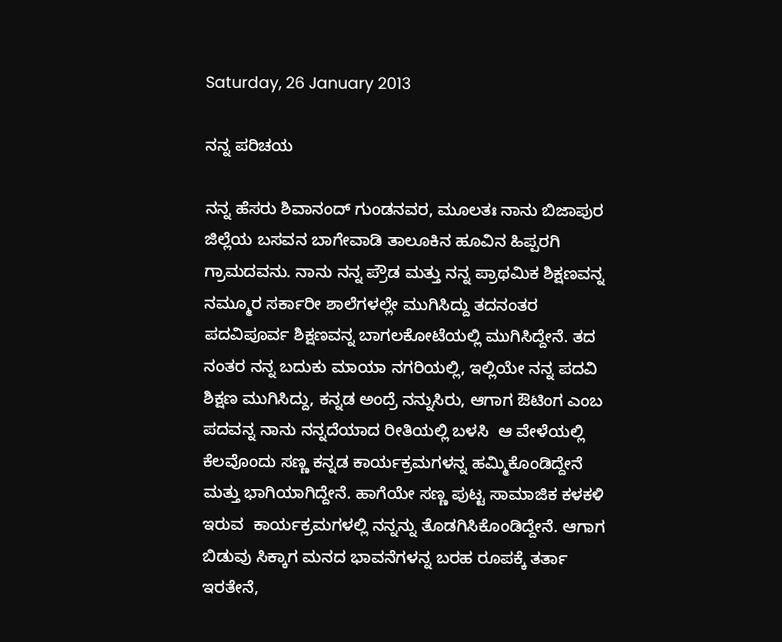Saturday, 26 January 2013

ನನ್ನ ಪರಿಚಯ

ನನ್ನ ಹೆಸರು ಶಿವಾನಂದ್ ಗುಂಡನವರ, ಮೂಲತಃ ನಾನು ಬಿಜಾಪುರ ಜಿಲ್ಲೆಯ ಬಸವನ ಬಾಗೇವಾಡಿ ತಾಲೂಕಿನ ಹೂವಿನ ಹಿಪ್ಪರಗಿ ಗ್ರಾಮದವನು. ನಾನು ನನ್ನ ಪ್ರೌಡ ಮತ್ತು ನನ್ನ ಪ್ರಾಥಮಿಕ ಶಿಕ್ಷಣವನ್ನ ನಮ್ಮೂರ ಸರ್ಕಾರೀ ಶಾಲೆಗಳಲ್ಲೇ ಮುಗಿಸಿದ್ದು ತದನಂತರ ಪದವಿಪೂರ್ವ ಶಿಕ್ಷಣವನ್ನ ಬಾಗಲಕೋಟೆಯಲ್ಲಿ ಮುಗಿಸಿದ್ದೇನೆ. ತದ ನಂತರ ನನ್ನ ಬದುಕು ಮಾಯಾ ನಗರಿಯಲ್ಲಿ, ಇಲ್ಲಿಯೇ ನನ್ನ ಪದವಿ ಶಿಕ್ಷಣ ಮುಗಿಸಿದ್ದು, ಕನ್ನಡ ಅಂದ್ರೆ ನನ್ನುಸಿರು, ಆಗಾಗ ಔಟಿಂಗ ಎಂಬ ಪದವನ್ನ ನಾನು ನನ್ನದೆಯಾದ ರೀತಿಯಲ್ಲಿ ಬಳಸಿ  ಆ ವೇಳೆಯಲ್ಲಿ ಕೆಲವೊಂದು ಸಣ್ಣ ಕನ್ನಡ ಕಾರ್ಯಕ್ರಮಗಳನ್ನ ಹಮ್ಮಿಕೊಂಡಿದ್ದೇನೆ ಮತ್ತು ಭಾಗಿಯಾಗಿದ್ದೇನೆ. ಹಾಗೆಯೇ ಸಣ್ಣ ಪುಟ್ಟ ಸಾಮಾಜಿಕ ಕಳಕಳಿ ಇರುವ  ಕಾರ್ಯಕ್ರಮಗಳಲ್ಲಿ ನನ್ನನ್ನು ತೊಡಗಿಸಿಕೊಂಡಿದ್ದೇನೆ. ಆಗಾಗ ಬಿಡುವು ಸಿಕ್ಕಾಗ ಮನದ ಭಾವನೆಗಳನ್ನ ಬರಹ ರೂಪಕ್ಕೆ ತರ್ತಾ ಇರತೇನೆ,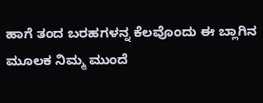ಹಾಗೆ ತಂದ ಬರಹಗಳನ್ನ ಕೆಲವೊಂದು ಈ ಬ್ಲಾಗಿನ ಮೂಲಕ ನಿಮ್ಮ ಮುಂದೆ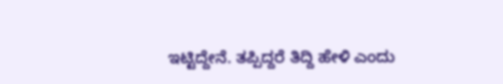ಇಟ್ಟಿದ್ದೇನೆ. ತಪ್ಪಿದ್ದರೆ ತಿದ್ದಿ ಹೇಳಿ ಎಂದು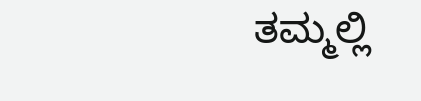ತಮ್ಮಲ್ಲಿ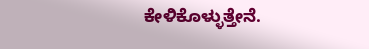ಕೇಳಿಕೊಳ್ಳುತ್ತೇನೆ.